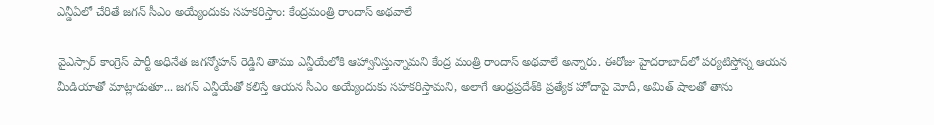ఎన్డీఏలో చేరితే జగన్‌ సీఎం అయ్యేందుకు సహకరిస్తాం: కేంద్రమంత్రి రాందాస్‌ అథవాలే

వైఎస్సార్‌ కాంగ్రెస్‌ పార్టీ అధినేత జగన్మోహన్‌ రెడ్డిని తాము ఎన్డీయేలోకి ఆహ్వానిస్తున్నామని కేంద్ర మంత్రి రాందాస్‌ అథవాలే అన్నారు. ఈరోజు హైదరాబాద్‌లో పర్యటిస్తోన్న ఆయన మీడియాతో మాట్లాడుతూ... జగన్‌ ఎన్డీయేతో కలిస్తే ఆయన సీఎం అయ్యేందుకు సహకరిస్తామని, అలాగే ఆంధ్రప్రదేశ్‌కి ప్రత్యేక హోదాపై మోదీ, అమిత్‌ షాలతో తాను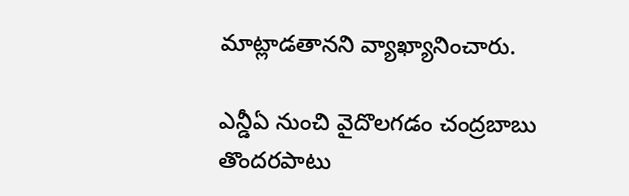మాట్లాడతానని వ్యాఖ్యానించారు.

ఎన్డీఏ నుంచి వైదొలగడం చంద్రబాబు తొందరపాటు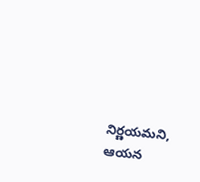నిర్ణయమని, ఆయన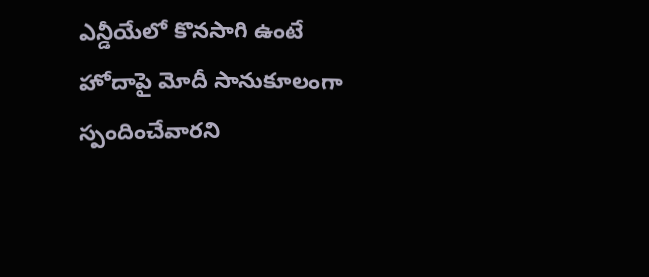ఎన్డీయేలో కొనసాగి ఉంటే హోదాపై మోదీ సానుకూలంగా స్పందించేవారని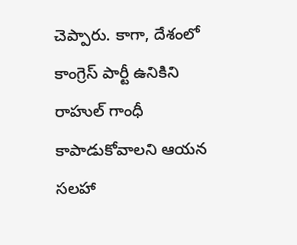చెప్పారు. కాగా, దేశంలో కాంగ్రెస్‌ పార్టీ ఉనికిని రాహుల్‌ గాంధీ కాపాడుకోవాలని ఆయన సలహా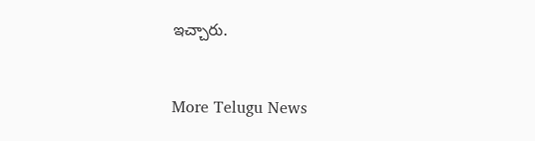ఇచ్చారు.


More Telugu News